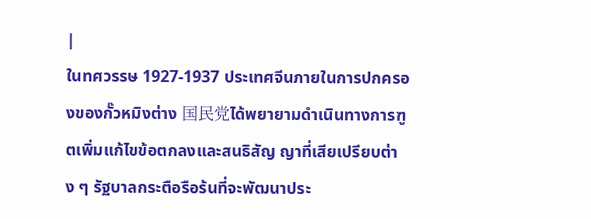|
ในทศวรรษ 1927-1937 ประเทศจีนภายในการปกครองของกั๊วหมิงต่าง 国民党ได้พยายามดำเนินทางการฑูตเพิ่มแก้ไขข้อตกลงและสนธิสัญ ญาที่เสียเปรียบต่าง ๆ รัฐบาลกระตือรือร้นที่จะพัฒนาประ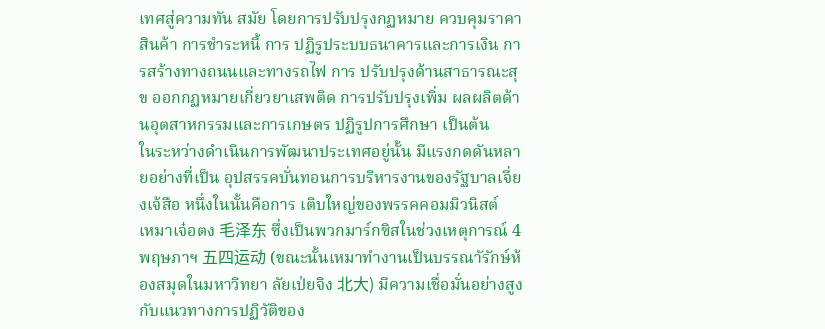เทศสู่ความทัน สมัย โดยการปรับปรุงกฏหมาย ควบคุมราคาสินค้า การชำระหนี้ การ ปฏิรูประบบธนาคารและการเงิน การสร้างทางถนนและทางรถไฟ การ ปรับปรุงด้านสาธารณะสุข ออกกฏหมายเกี่ยวยาเสพติด การปรับปรุงเพิ่ม ผลผลิตด้านอุตสาหกรรมและการเกษตร ปฏิรูปการศึกษา เป็นต้น
ในระหว่างดำเนินการพัฒนาประเทศอยู่นั้น มีแรงกดดันหลายอย่างที่เป็น อุปสรรคบั่นทอนการบริหารงานของรัฐบาลเจี่ยงเจ้สือ หนึ่งในนั้นคือการ เติบใหญ่ของพรรคคอมมิวนิสต์
เหมาเจ๋อตง 毛泽东 ซึ่งเป็นพวกมาร์กซิสในช่วงเหตุการณ์ 4 พฤษภาฯ 五四运动 (ขณะนั้นเหมาทำงานเป็นบรรณาัรักษ์ห้องสมุดในมหาวิทยา ลัยเป่ยจิง 北大) มีความเชื่อมั่นอย่างสูงกับแนวทางการปฏิวัติของ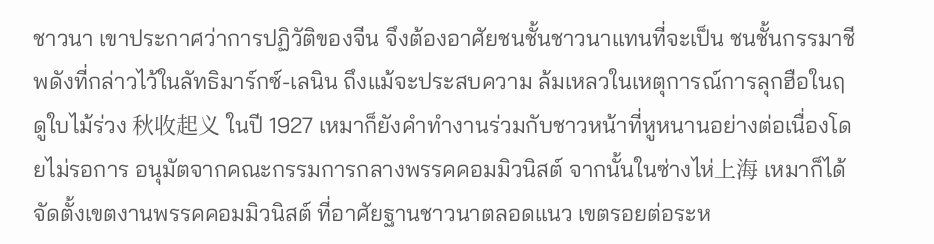ชาวนา เขาประกาศว่าการปฏิวัติของจีน จึงต้องอาศัยชนชั้นชาวนาแทนที่จะเป็น ชนชั้นกรรมาชีพดังที่กล่าวไว้ในลัทธิมาร์กซ์-เลนิน ถึงแม้จะประสบความ ล้มเหลวในเหตุการณ์การลุกฮือในฤดูใบไม้ร่วง 秋收起义 ในปี 1927 เหมาก็ยังคำทำงานร่วมกับชาวหน้าที่หูหนานอย่างต่อเนื่องโดยไม่รอการ อนุมัตจากคณะกรรมการกลางพรรคคอมมิวนิสต์ จากนั้นในซ่างไห่上海 เหมาก็ได้จัดตั้งเขตงานพรรคคอมมิวนิสต์ ที่อาศัยฐานชาวนาตลอดแนว เขตรอยต่อระห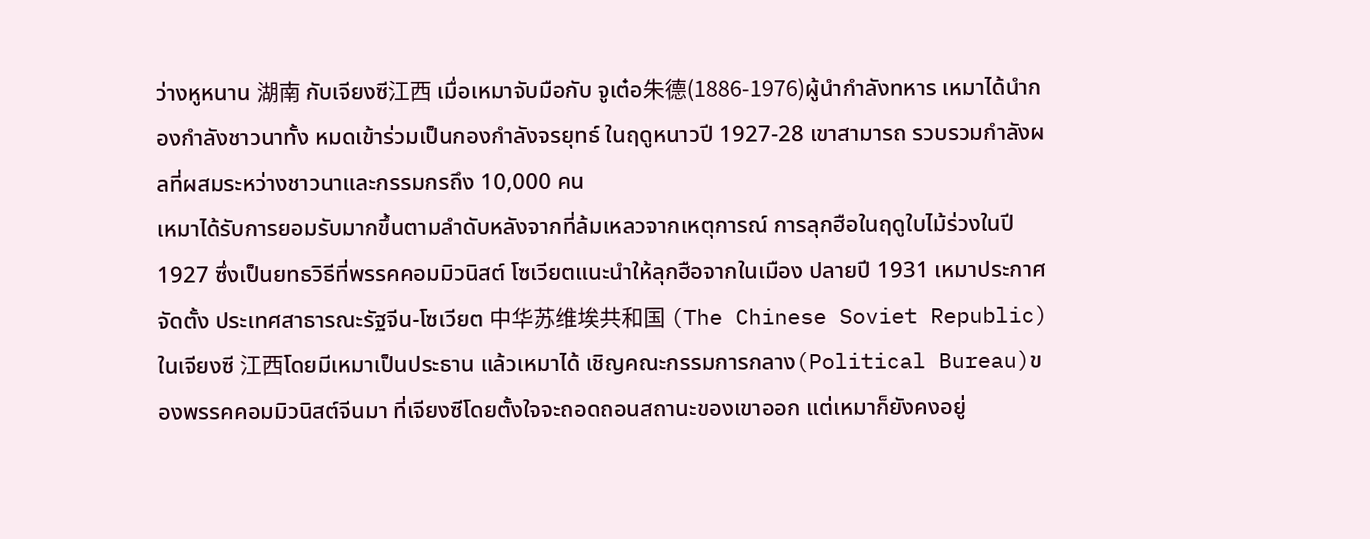ว่างหูหนาน 湖南 กับเจียงซี江西 เมื่อเหมาจับมือกับ จูเต๋อ朱德(1886-1976)ผู้นำกำลังทหาร เหมาได้นำกองกำลังชาวนาทั้ง หมดเข้าร่วมเป็นกองกำลังจรยุทธ์ ในฤดูหนาวปี 1927-28 เขาสามารถ รวบรวมกำลังผลที่ผสมระหว่างชาวนาและกรรมกรถึง 10,000 คน
เหมาได้รับการยอมรับมากขึ้นตามลำดับหลังจากที่ล้มเหลวจากเหตุการณ์ การลุกฮือในฤดูใบไม้ร่วงในปี 1927 ซึ่งเป็นยทธวิธีที่พรรคคอมมิวนิสต์ โซเวียตแนะนำให้ลุกฮือจากในเมือง ปลายปี 1931 เหมาประกาศจัดตั้ง ประเทศสาธารณะรัฐจีน-โซเวียต 中华苏维埃共和国 (The Chinese Soviet Republic) ในเจียงซี 江西โดยมีเหมาเป็นประธาน แล้วเหมาได้ เชิญคณะกรรมการกลาง(Political Bureau)ของพรรคคอมมิวนิสต์จีนมา ที่เจียงซีโดยตั้งใจจะถอดถอนสถานะของเขาออก แต่เหมาก็ยังคงอยู่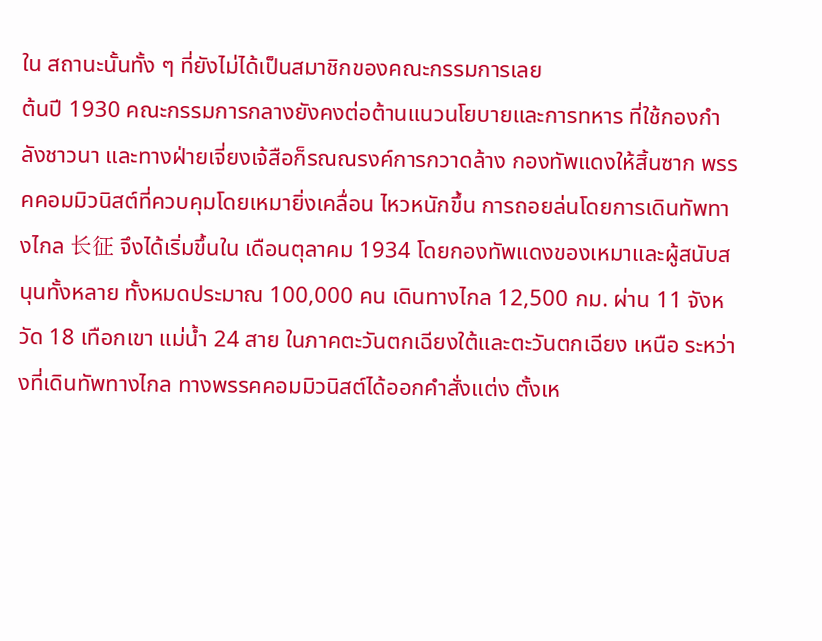ใน สถานะนั้นทั้ง ๆ ที่ยังไม่ได้เป็นสมาชิกของคณะกรรมการเลย
ต้นปี 1930 คณะกรรมการกลางยังคงต่อต้านแนวนโยบายและการทหาร ที่ใช้กองกำลังชาวนา และทางฝ่ายเจี่ยงเจ้สือก็รณณรงค์การกวาดล้าง กองทัพแดงให้สิ้นซาก พรรคคอมมิวนิสต์ที่ควบคุมโดยเหมายิ่งเคลื่อน ไหวหนักขึ้น การถอยล่นโดยการเดินทัพทางไกล 长征 จึงได้เริ่มขึ้นใน เดือนตุลาคม 1934 โดยกองทัพแดงของเหมาและผู้สนับสนุนทั้งหลาย ทั้งหมดประมาณ 100,000 คน เดินทางไกล 12,500 กม. ผ่าน 11 จังหวัด 18 เทือกเขา แม่น้ำ 24 สาย ในภาคตะวันตกเฉียงใต้และตะวันตกเฉียง เหนือ ระหว่างที่เดินทัพทางไกล ทางพรรคคอมมิวนิสต์ได้ออกคำสั่งแต่ง ตั้งเห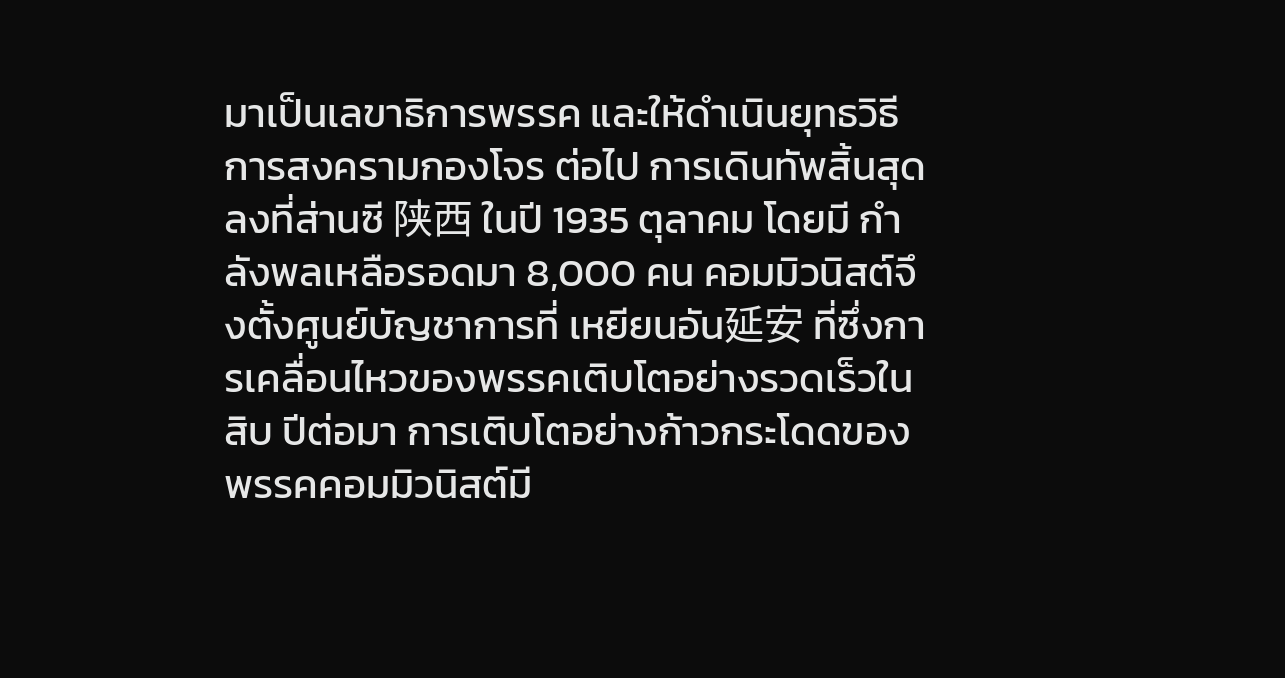มาเป็นเลขาธิการพรรค และให้ดำเนินยุทธวิธีการสงครามกองโจร ต่อไป การเดินทัพสิ้นสุดลงที่ส่านซี 陕西 ในปี 1935 ตุลาคม โดยมี กำลังพลเหลือรอดมา 8,000 คน คอมมิวนิสต์จึงตั้งศูนย์บัญชาการที่ เหยียนอัน延安 ที่ซึ่งการเคลื่อนไหวของพรรคเติบโตอย่างรวดเร็วในสิบ ปีต่อมา การเติบโตอย่างก้าวกระโดดของพรรคคอมมิวนิสต์มี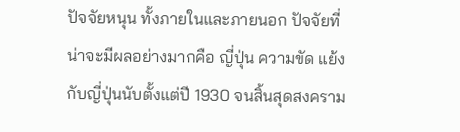ปัจจัยหนุน ทั้งภายในและภายนอก ปัจจัยที่น่าจะมีผลอย่างมากคือ ญี่ปุ่น ความขัด แย้งกับญี่ปุ่นนับตั้งแต่ปี 1930 จนสิ้นสุดสงคราม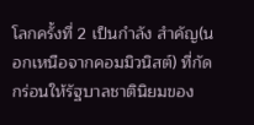โลกครั้งที่ 2 เป็นกำลัง สำคัญ(นอกเหนือจากคอมมิวนิสต์) ที่กัดกร่อนให้รัฐบาลชาตินิยมของ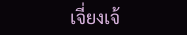เจี่ยงเจ้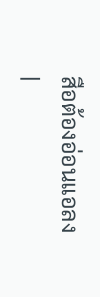สือต้องอ่อนแอลง
|